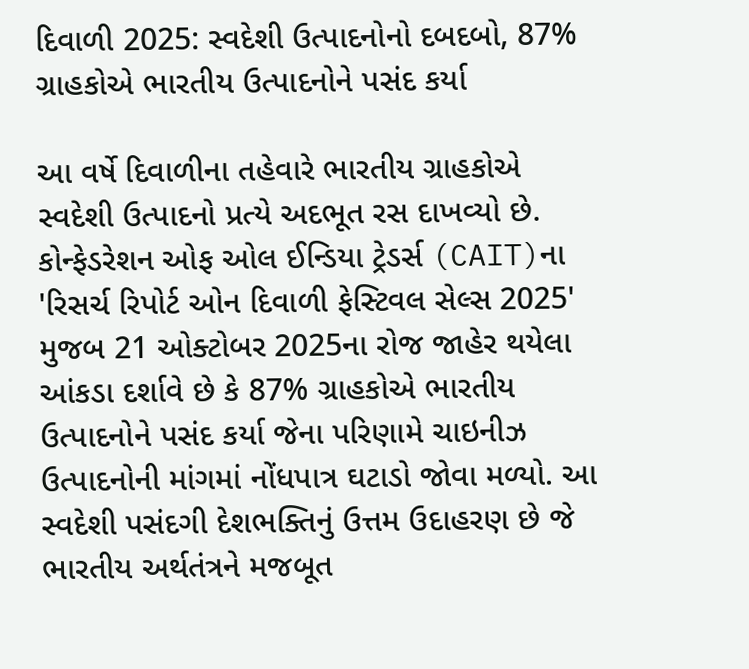દિવાળી 2025: સ્વદેશી ઉત્પાદનોનો દબદબો, 87% ગ્રાહકોએ ભારતીય ઉત્પાદનોને પસંદ કર્યા

આ વર્ષે દિવાળીના તહેવારે ભારતીય ગ્રાહકોએ સ્વદેશી ઉત્પાદનો પ્રત્યે અદભૂત રસ દાખવ્યો છે. કોન્ફેડરેશન ઓફ ઓલ ઈન્ડિયા ટ્રેડર્સ (CAIT)ના 'રિસર્ચ રિપોર્ટ ઓન દિવાળી ફેસ્ટિવલ સેલ્સ 2025' મુજબ 21 ઓક્ટોબર 2025ના રોજ જાહેર થયેલા આંકડા દર્શાવે છે કે 87% ગ્રાહકોએ ભારતીય ઉત્પાદનોને પસંદ કર્યા જેના પરિણામે ચાઇનીઝ ઉત્પાદનોની માંગમાં નોંધપાત્ર ઘટાડો જોવા મળ્યો. આ સ્વદેશી પસંદગી દેશભક્તિનું ઉત્તમ ઉદાહરણ છે જે ભારતીય અર્થતંત્રને મજબૂત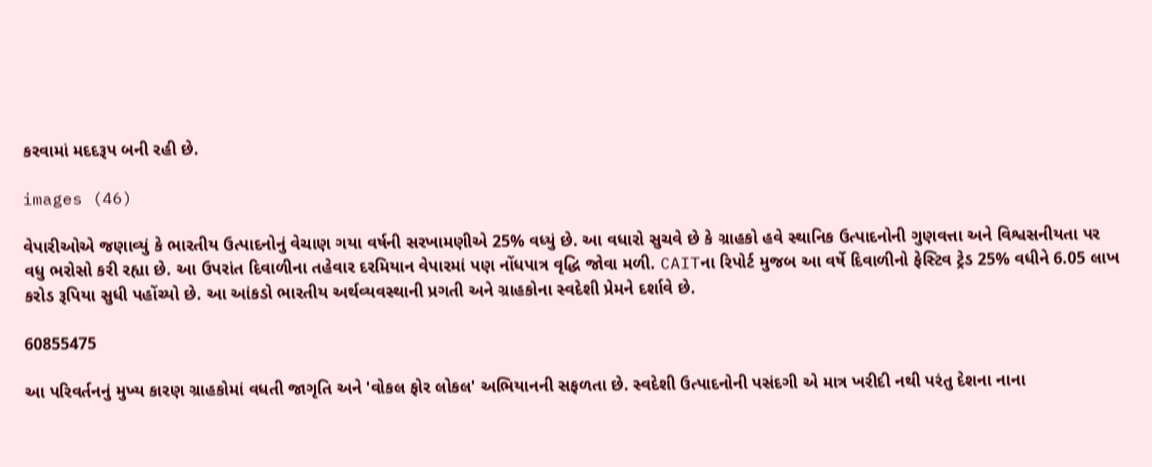કરવામાં મદદરૂપ બની રહી છે.

images (46)

વેપારીઓએ જણાવ્યું કે ભારતીય ઉત્પાદનોનું વેચાણ ગયા વર્ષની સરખામણીએ 25% વધ્યું છે. આ વધારો સુચવે છે કે ગ્રાહકો હવે સ્થાનિક ઉત્પાદનોની ગુણવત્તા અને વિશ્વસનીયતા પર વધુ ભરોસો કરી રહ્યા છે. આ ઉપરાંત દિવાળીના તહેવાર દરમિયાન વેપારમાં પણ નોંધપાત્ર વૃદ્ધિ જોવા મળી. CAITના રિપોર્ટ મુજબ આ વર્ષે દિવાળીનો ફેસ્ટિવ ટ્રેડ 25% વધીને 6.05 લાખ કરોડ રૂપિયા સુધી પહોંચ્યો છે. આ આંકડો ભારતીય અર્થવ્યવસ્થાની પ્રગતી અને ગ્રાહકોના સ્વદેશી પ્રેમને દર્શાવે છે.

60855475

આ પરિવર્તનનું મુખ્ય કારણ ગ્રાહકોમાં વધતી જાગૃતિ અને 'વોકલ ફોર લોકલ' અભિયાનની સફળતા છે. સ્વદેશી ઉત્પાદનોની પસંદગી એ માત્ર ખરીદી નથી પરંતુ દેશના નાના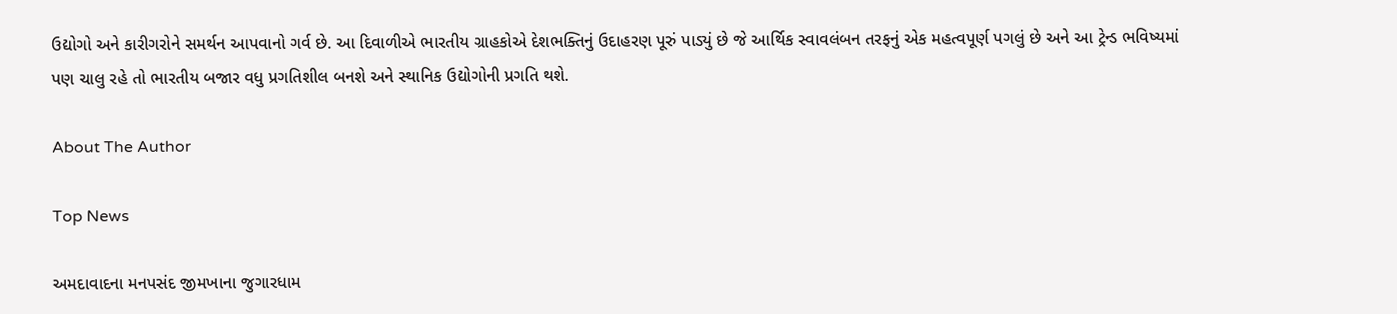ઉદ્યોગો અને કારીગરોને સમર્થન આપવાનો ગર્વ છે. આ દિવાળીએ ભારતીય ગ્રાહકોએ દેશભક્તિનું ઉદાહરણ પૂરું પાડ્યું છે જે આર્થિક સ્વાવલંબન તરફનું એક મહત્વપૂર્ણ પગલું છે અને આ ટ્રેન્ડ ભવિષ્યમાં પણ ચાલુ રહે તો ભારતીય બજાર વધુ પ્રગતિશીલ બનશે અને સ્થાનિક ઉદ્યોગોની પ્રગતિ થશે.

About The Author

Top News

અમદાવાદના મનપસંદ જીમખાના જુગારધામ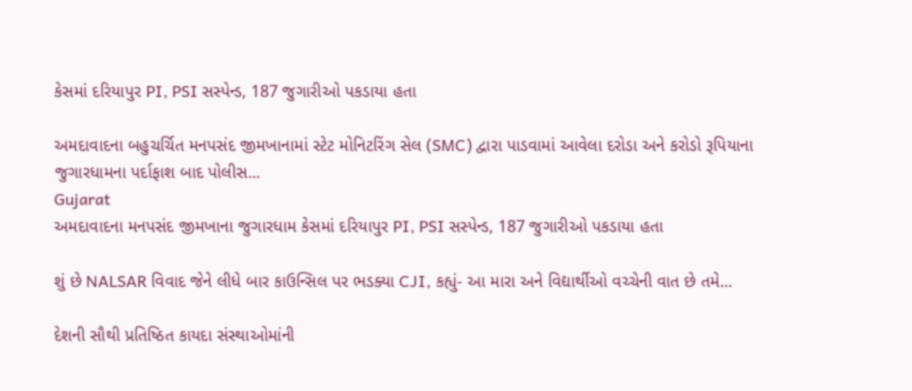કેસમાં દરિયાપુર PI, PSI સસ્પેન્ડ, 187 જુગારીઓ પકડાયા હતા

અમદાવાદના બહુચર્ચિત મનપસંદ જીમખાનામાં સ્ટેટ મોનિટરિંગ સેલ (SMC) દ્વારા પાડવામાં આવેલા દરોડા અને કરોડો રૂપિયાના જુગારધામના પર્દાફાશ બાદ પોલીસ...
Gujarat
અમદાવાદના મનપસંદ જીમખાના જુગારધામ કેસમાં દરિયાપુર PI, PSI સસ્પેન્ડ, 187 જુગારીઓ પકડાયા હતા

શું છે NALSAR વિવાદ જેને લીધે બાર કાઉન્સિલ પર ભડક્યા CJI, કહ્યું- આ મારા અને વિદ્યાર્થીઓ વચ્ચેની વાત છે તમે...

દેશની સૌથી પ્રતિષ્ઠિત કાયદા સંસ્થાઓમાંની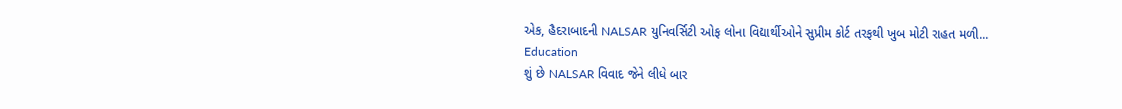એક, હૈદરાબાદની NALSAR યુનિવર્સિટી ઓફ લોના વિદ્યાર્થીઓને સુપ્રીમ કોર્ટ તરફથી ખુબ મોટી રાહત મળી...
Education
શું છે NALSAR વિવાદ જેને લીધે બાર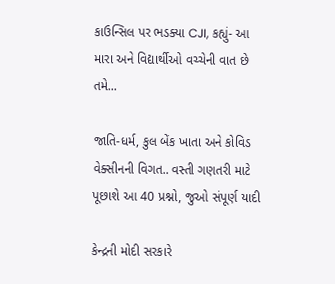કાઉન્સિલ પર ભડક્યા CJI, કહ્યું- આ મારા અને વિદ્યાર્થીઓ વચ્ચેની વાત છે તમે...

જાતિ-ધર્મ, કુલ બેંક ખાતા અને કોવિડ વેક્સીનની વિગત.. વસ્તી ગણતરી માટે પૂછાશે આ 40 પ્રશ્નો, જુઓ સંપૂર્ણ યાદી

કેન્દ્રની મોદી સરકારે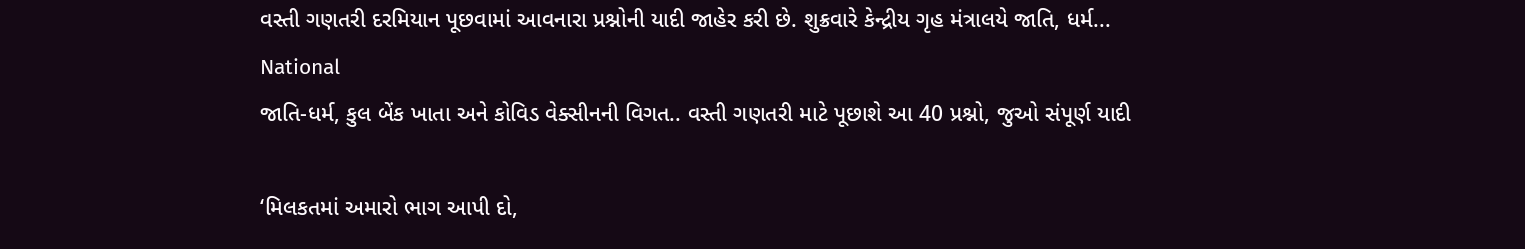વસ્તી ગણતરી દરમિયાન પૂછવામાં આવનારા પ્રશ્નોની યાદી જાહેર કરી છે. શુક્રવારે કેન્દ્રીય ગૃહ મંત્રાલયે જાતિ, ધર્મ...
National
જાતિ-ધર્મ, કુલ બેંક ખાતા અને કોવિડ વેક્સીનની વિગત.. વસ્તી ગણતરી માટે પૂછાશે આ 40 પ્રશ્નો, જુઓ સંપૂર્ણ યાદી

‘મિલકતમાં અમારો ભાગ આપી દો,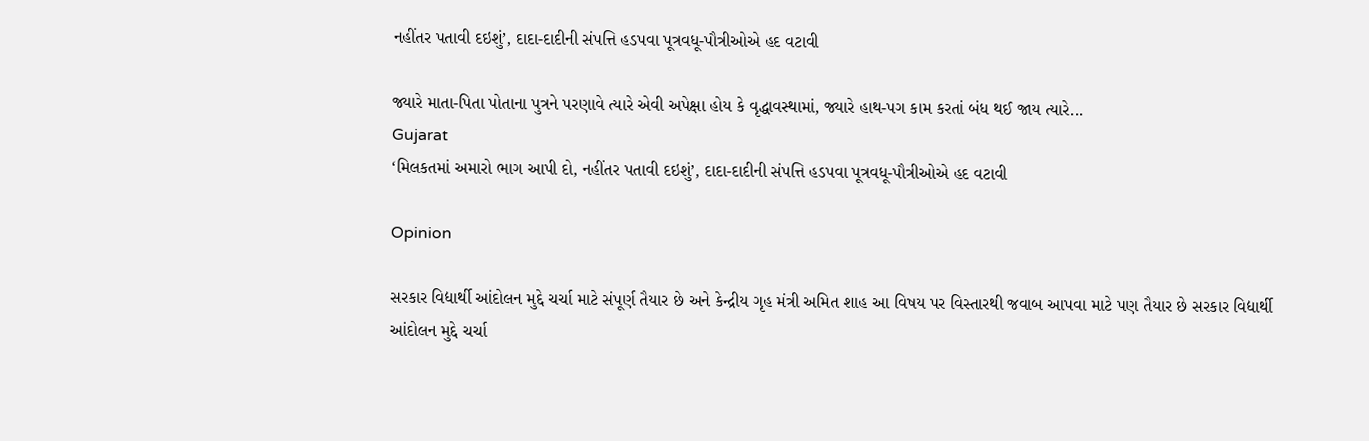નહીંતર પતાવી દઇશું’, દાદા-દાદીની સંપત્તિ હડપવા પૂત્રવધૂ-પૌત્રીઓએ હદ વટાવી

જ્યારે માતા-પિતા પોતાના પુત્રને પરણાવે ત્યારે એવી અપેક્ષા હોય કે વૃદ્ધાવસ્થામાં, જ્યારે હાથ-પગ કામ કરતાં બંધ થઈ જાય ત્યારે...
Gujarat
‘મિલકતમાં અમારો ભાગ આપી દો, નહીંતર પતાવી દઇશું’, દાદા-દાદીની સંપત્તિ હડપવા પૂત્રવધૂ-પૌત્રીઓએ હદ વટાવી

Opinion

સરકાર વિદ્યાર્થી આંદોલન મુદ્દે ચર્ચા માટે સંપૂર્ણ તૈયાર છે અને કેન્દ્રીય ગૃહ મંત્રી અમિત શાહ આ વિષય પર વિસ્તારથી જવાબ આપવા માટે પણ તૈયાર છે સરકાર વિદ્યાર્થી આંદોલન મુદ્દે ચર્ચા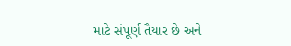માટે સંપૂર્ણ તૈયાર છે અને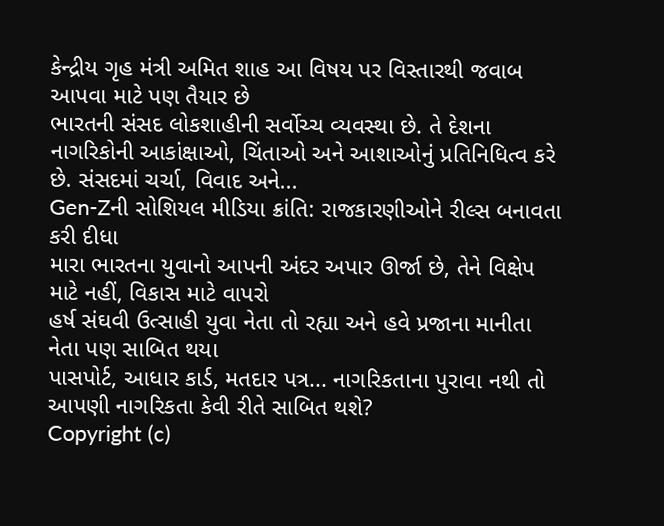કેન્દ્રીય ગૃહ મંત્રી અમિત શાહ આ વિષય પર વિસ્તારથી જવાબ આપવા માટે પણ તૈયાર છે
ભારતની સંસદ લોકશાહીની સર્વોચ્ચ વ્યવસ્થા છે. તે દેશના નાગરિકોની આકાંક્ષાઓ, ચિંતાઓ અને આશાઓનું પ્રતિનિધિત્વ કરે છે. સંસદમાં ચર્ચા, વિવાદ અને...
Gen-Zની સોશિયલ મીડિયા ક્રાંતિ: રાજકારણીઓને રીલ્સ બનાવતા કરી દીધા
મારા ભારતના યુવાનો આપની અંદર અપાર ઊર્જા છે, તેને વિક્ષેપ માટે નહીં, વિકાસ માટે વાપરો
હર્ષ સંઘવી ઉત્સાહી યુવા નેતા તો રહ્યા અને હવે પ્રજાના માનીતા નેતા પણ સાબિત થયા
પાસપોર્ટ, આધાર કાર્ડ, મતદાર પત્ર... નાગરિકતાના પુરાવા નથી તો આપણી નાગરિકતા કેવી રીતે સાબિત થશે?
Copyright (c)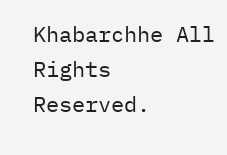Khabarchhe All Rights Reserved.